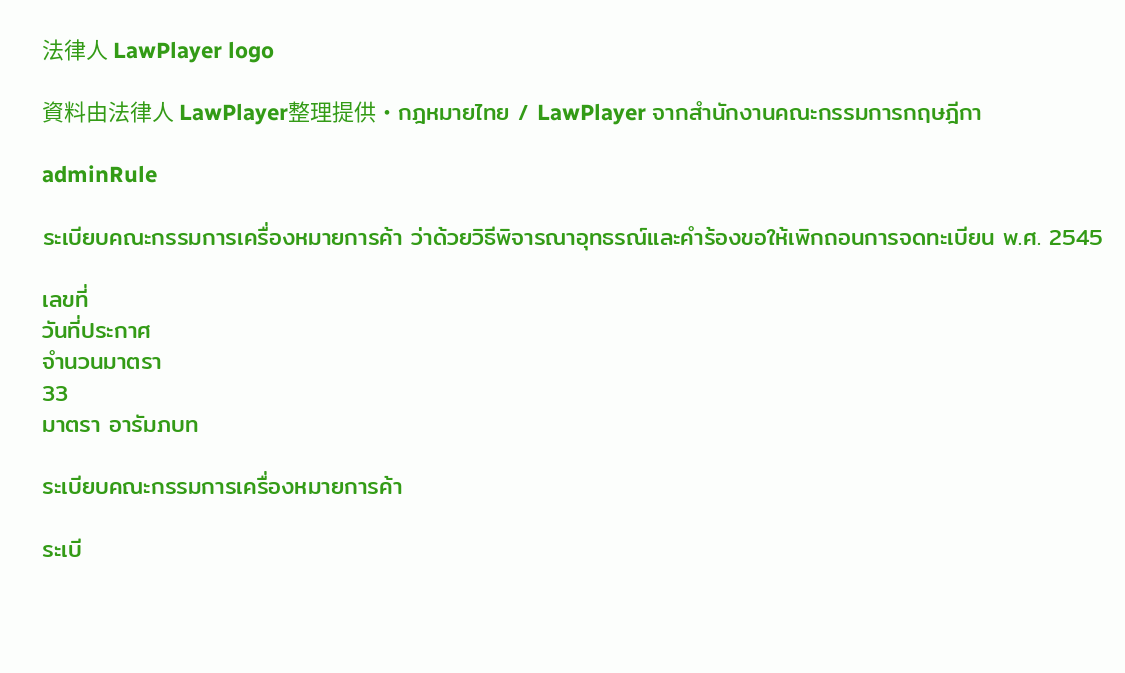法律人 LawPlayer logo

資料由法律人 LawPlayer整理提供·กฎหมายไทย / LawPlayer จากสำนักงานคณะกรรมการกฤษฎีกา

adminRule

ระเบียบคณะกรรมการเครื่องหมายการค้า ว่าด้วยวิธีพิจารณาอุทธรณ์และคำร้องขอให้เพิกถอนการจดทะเบียน พ.ศ. 2545

เลขที่
วันที่ประกาศ
จำนวนมาตรา
33
มาตรา อารัมภบท

ระเบียบคณะกรรมการเครื่องหมายการค้า

ระเบี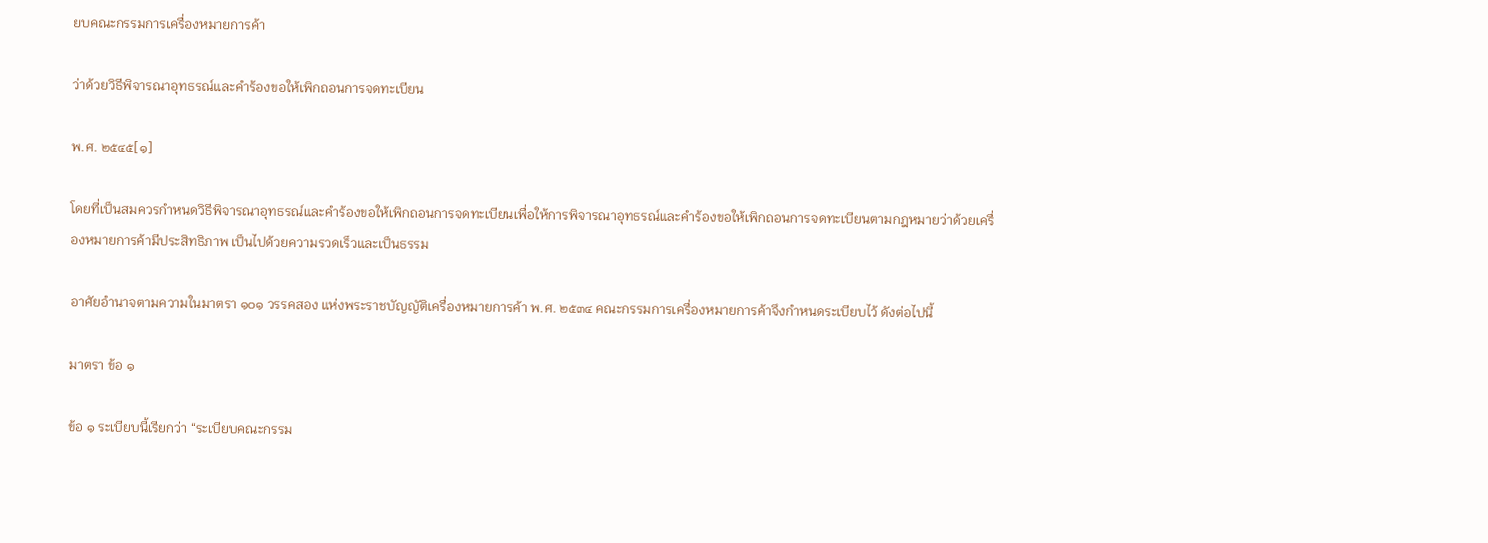ยบคณะกรรมการเครื่องหมายการค้า

ว่าด้วยวิธีพิจารณาอุทธรณ์และคำร้องขอให้เพิกถอนการจดทะเบียน

พ.ศ. ๒๕๔๕[๑]

โดยที่เป็นสมควรกำหนดวิธีพิจารณาอุทธรณ์และคำร้องขอให้เพิกถอนการจดทะเบียนเพื่อให้การพิจารณาอุทธรณ์และคำร้องขอให้เพิกถอนการจดทะเบียนตามกฎหมายว่าด้วยเครื่องหมายการค้ามีประสิทธิภาพ เป็นไปด้วยความรวดเร็วและเป็นธรรม

อาศัยอำนาจตามความในมาตรา ๑๐๑ วรรคสอง แห่งพระราชบัญญัติเครื่องหมายการค้า พ.ศ. ๒๕๓๔ คณะกรรมการเครื่องหมายการค้าจึงกำหนดระเบียบไว้ ดังต่อไปนี้

มาตรา ข้อ ๑

ข้อ ๑ ระเบียบนี้เรียกว่า “ระเบียบคณะกรรม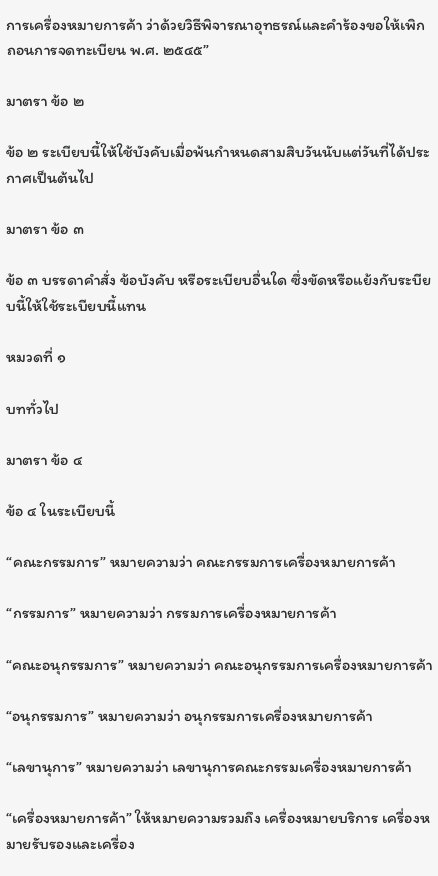การเครื่องหมายการค้า ว่าด้วยวิธีพิจารณาอุทธรณ์และคำร้องขอให้เพิกถอนการจดทะเบียน พ.ศ. ๒๕๔๕”

มาตรา ข้อ ๒

ข้อ ๒ ระเบียบนี้ให้ใช้บังคับเมื่อพ้นกำหนดสามสิบวันนับแต่วันที่ได้ประกาศเป็นต้นไป

มาตรา ข้อ ๓

ข้อ ๓ บรรดาคำสั่ง ข้อบังคับ หรือระเบียบอื่นใด ซึ่งขัดหรือแย้งกับระบียบนี้ให้ใช้ระเบียบนี้แทน

หมวดที่ ๑

บททั่วไป

มาตรา ข้อ ๔

ข้อ ๔ ในระเบียบนี้

“คณะกรรมการ” หมายความว่า คณะกรรมการเครื่องหมายการค้า

“กรรมการ” หมายความว่า กรรมการเครื่องหมายการค้า

“คณะอนุกรรมการ” หมายความว่า คณะอนุกรรมการเครื่องหมายการค้า

“อนุกรรมการ” หมายความว่า อนุกรรมการเครื่องหมายการค้า

“เลขานุการ” หมายความว่า เลขานุการคณะกรรมเครื่องหมายการค้า

“เครื่องหมายการค้า” ให้หมายความรวมถึง เครื่องหมายบริการ เครื่องหมายรับรองและเครื่อง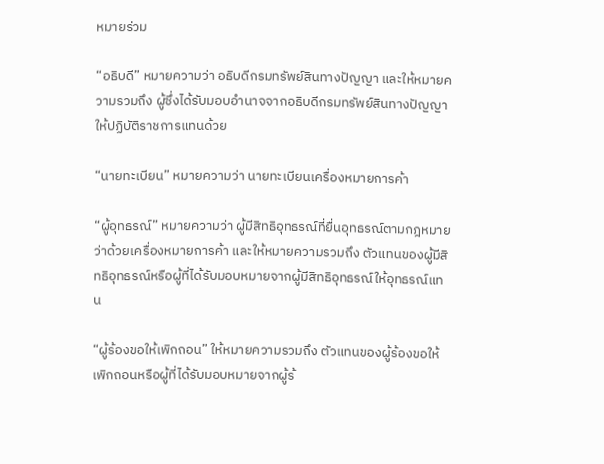หมายร่วม

“อธิบดี” หมายความว่า อธิบดีกรมทรัพย์สินทางปัญญา และให้หมายความรวมถึง ผู้ซึ่งได้รับมอบอำนาจจากอธิบดีกรมทรัพย์สินทางปัญญาให้ปฏิบัติราชการแทนด้วย

“นายทะเบียน” หมายความว่า นายทะเบียนเครื่องหมายการค้า

“ผู้อุทธรณ์” หมายความว่า ผู้มีสิทธิอุทธรณ์ที่ยื่นอุทธรณ์ตามกฎหมายว่าด้วยเครื่องหมายการค้า และให้หมายความรวมถึง ตัวแทนของผู้มีสิทธิอุทธรณ์หรือผู้ที่ได้รับมอบหมายจากผู้มีสิทธิอุทธรณ์ให้อุทธรณ์แทน

“ผู้ร้องขอให้เพิกถอน” ให้หมายความรวมถึง ตัวแทนของผู้ร้องขอให้เพิกถอนหรือผู้ที่ได้รับมอบหมายจากผู้ร้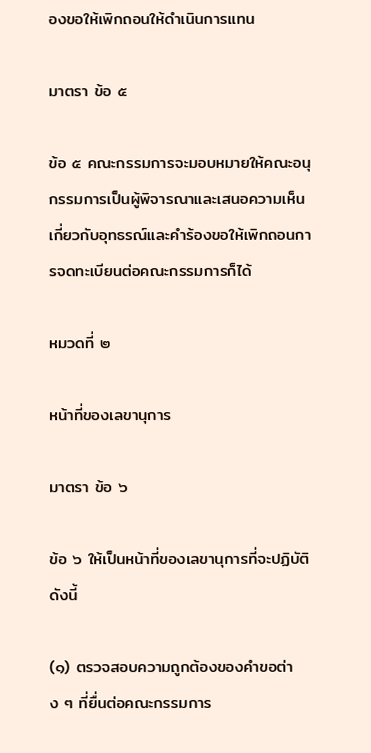องขอให้เพิกถอนให้ดำเนินการแทน

มาตรา ข้อ ๕

ข้อ ๕ คณะกรรมการจะมอบหมายให้คณะอนุกรรมการเป็นผู้พิจารณาและเสนอความเห็นเกี่ยวกับอุทธรณ์และคำร้องขอให้เพิกถอนการจดทะเบียนต่อคณะกรรมการก็ได้

หมวดที่ ๒

หน้าที่ของเลขานุการ

มาตรา ข้อ ๖

ข้อ ๖ ให้เป็นหน้าที่ของเลขานุการที่จะปฏิบัติ ดังนี้

(๑) ตรวจสอบความถูกต้องของคำขอต่าง ๆ ที่ยื่นต่อคณะกรรมการ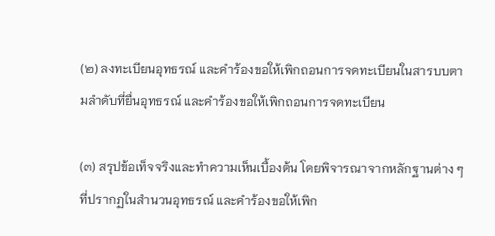(๒) ลงทะเบียนอุทธรณ์ และคำร้องขอให้เพิกถอนการจดทะเบียนในสารบบตามลำดับที่ยื่นอุทธรณ์ และคำร้องขอให้เพิกถอนการจดทะเบียน

(๓) สรุปข้อเท็จจริงและทำความเห็นเบื้องต้น โดยพิจารณาจากหลักฐานต่าง ๆ ที่ปรากฏในสำนวนอุทธรณ์ และคำร้องขอให้เพิก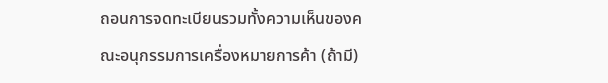ถอนการจดทะเบียนรวมทั้งความเห็นของคณะอนุกรรมการเครื่องหมายการค้า (ถ้ามี)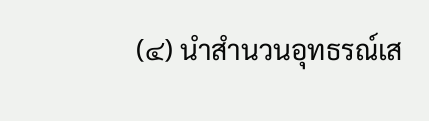(๔) นำสำนวนอุทธรณ์เส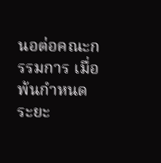นอต่อคณะกรรมการ เมื่อพ้นกำหนดระยะ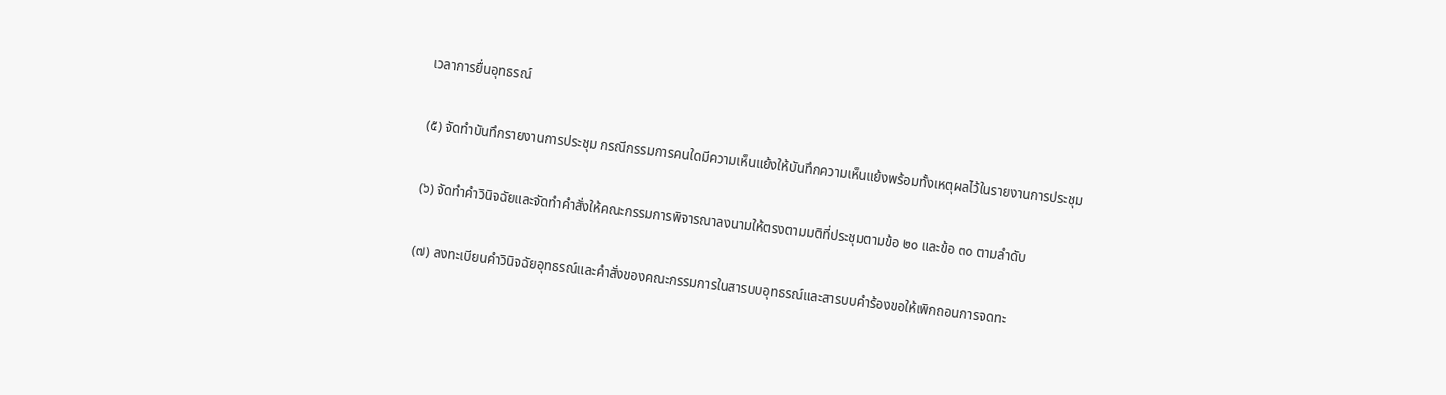เวลาการยื่นอุทธรณ์

(๕) จัดทำบันทึกรายงานการประชุม กรณีกรรมการคนใดมีความเห็นแย้งให้บันทึกความเห็นแย้งพร้อมทั้งเหตุผลไว้ในรายงานการประชุม

(๖) จัดทำคำวินิจฉัยและจัดทำคำสั่งให้คณะกรรมการพิจารณาลงนามให้ตรงตามมติที่ประชุมตามข้อ ๒๐ และข้อ ๓๐ ตามลำดับ

(๗) ลงทะเบียนคำวินิจฉัยอุทธรณ์และคำสั่งของคณะกรรมการในสารบบอุทธรณ์และสารบบคำร้องขอให้เพิกถอนการจดทะ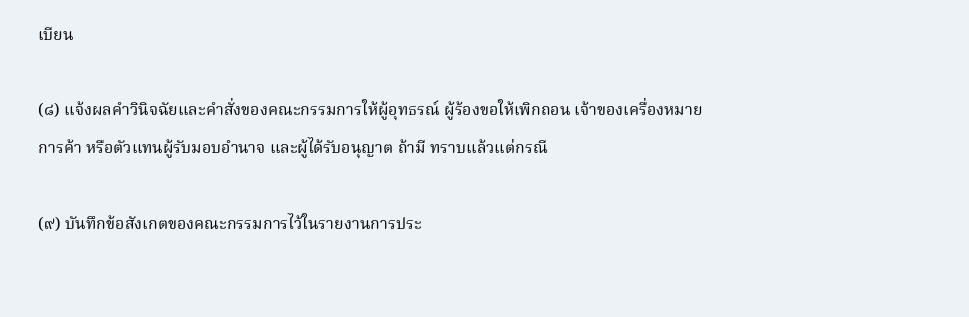เบียน

(๘) แจ้งผลคำวินิจฉัยและคำสั่งของคณะกรรมการให้ผู้อุทธรณ์ ผู้ร้องขอให้เพิกถอน เจ้าของเครื่องหมายการค้า หรือตัวแทนผู้รับมอบอำนาจ และผู้ได้รับอนุญาต ถ้ามี ทราบแล้วแต่กรณี

(๙) บันทึกข้อสังเกตของคณะกรรมการไว้ในรายงานการประ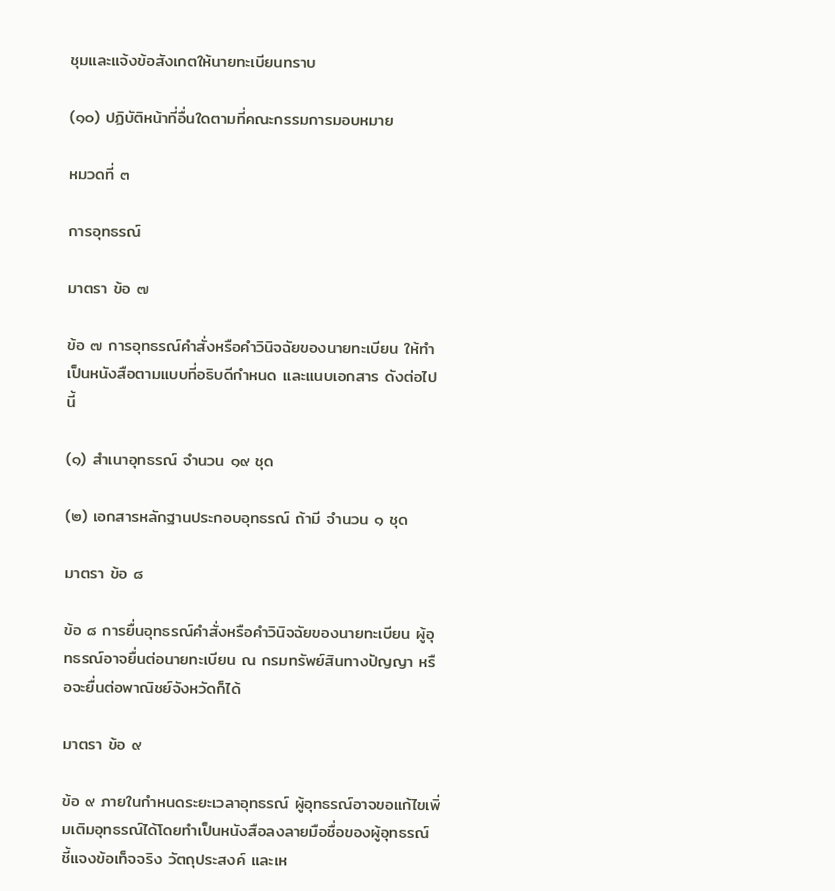ชุมและแจ้งข้อสังเกตให้นายทะเบียนทราบ

(๑๐) ปฏิบัติหน้าที่อื่นใดตามที่คณะกรรมการมอบหมาย

หมวดที่ ๓

การอุทธรณ์

มาตรา ข้อ ๗

ข้อ ๗ การอุทธรณ์คำสั่งหรือคำวินิจฉัยของนายทะเบียน ให้ทำเป็นหนังสือตามแบบที่อธิบดีกำหนด และแนบเอกสาร ดังต่อไปนี้

(๑) สำเนาอุทธรณ์ จำนวน ๑๙ ชุด

(๒) เอกสารหลักฐานประกอบอุทธรณ์ ถ้ามี จำนวน ๑ ชุด

มาตรา ข้อ ๘

ข้อ ๘ การยื่นอุทธรณ์คำสั่งหรือคำวินิจฉัยของนายทะเบียน ผู้อุทธรณ์อาจยื่นต่อนายทะเบียน ณ กรมทรัพย์สินทางปัญญา หรือจะยื่นต่อพาณิชย์จังหวัดก็ได้

มาตรา ข้อ ๙

ข้อ ๙ ภายในกำหนดระยะเวลาอุทธรณ์ ผู้อุทธรณ์อาจขอแก้ไขเพิ่มเติมอุทธรณ์ได้โดยทำเป็นหนังสือลงลายมือชื่อของผู้อุทธรณ์ ชี้แจงข้อเท็จจริง วัตถุประสงค์ และเห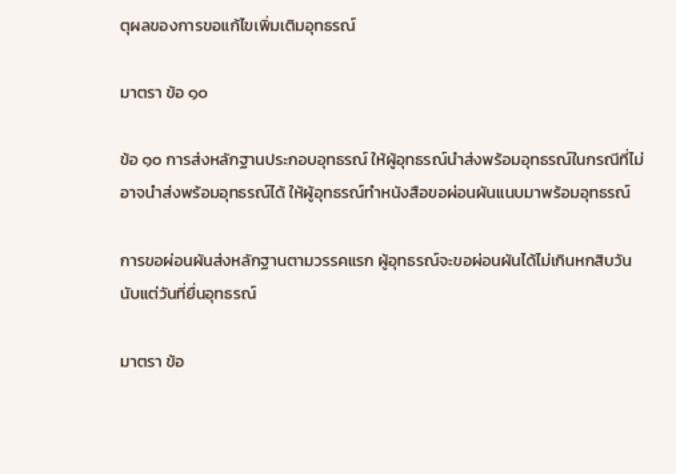ตุผลของการขอแก้ไขเพิ่มเติมอุทธรณ์

มาตรา ข้อ ๑๐

ข้อ ๑๐ การส่งหลักฐานประกอบอุทธรณ์ ให้ผู้อุทธรณ์นำส่งพร้อมอุทธรณ์ในกรณีที่ไม่อาจนำส่งพร้อมอุทธรณ์ได้ ให้ผู้อุทธรณ์ทำหนังสือขอผ่อนผันแนบมาพร้อมอุทธรณ์

การขอผ่อนผันส่งหลักฐานตามวรรคแรก ผู้อุทธรณ์จะขอผ่อนผันได้ไม่เกินหกสิบวันนับแต่วันที่ยื่นอุทธรณ์

มาตรา ข้อ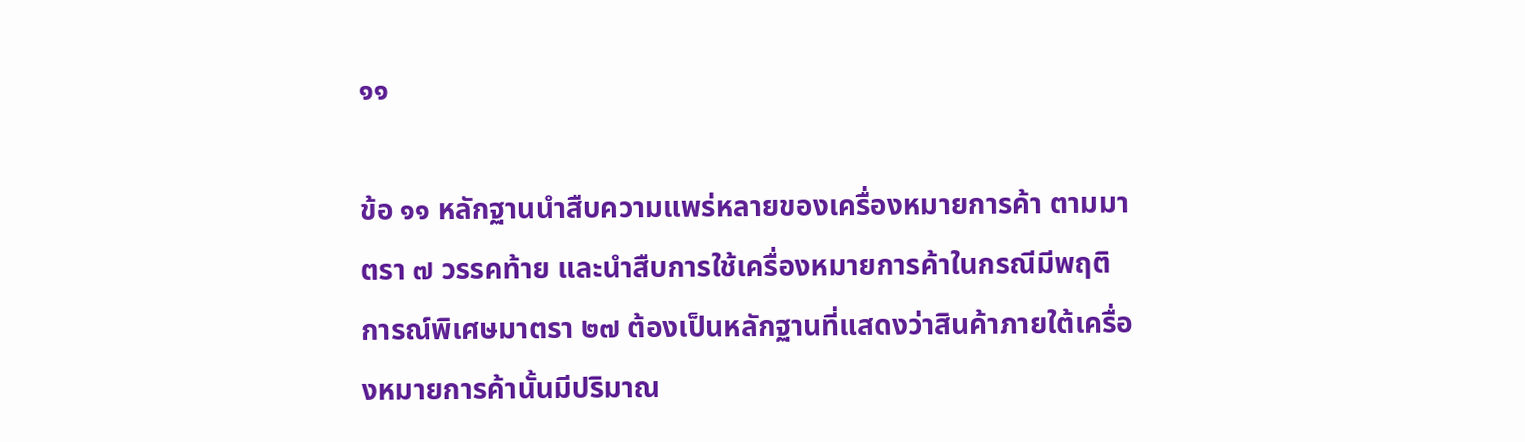๑๑

ข้อ ๑๑ หลักฐานนำสืบความแพร่หลายของเครื่องหมายการค้า ตามมาตรา ๗ วรรคท้าย และนำสืบการใช้เครื่องหมายการค้าในกรณีมีพฤติการณ์พิเศษมาตรา ๒๗ ต้องเป็นหลักฐานที่แสดงว่าสินค้าภายใต้เครื่องหมายการค้านั้นมีปริมาณ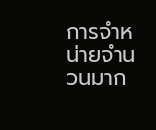การจำหน่ายจำนวนมาก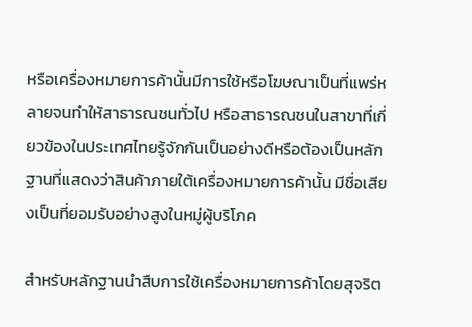หรือเครื่องหมายการค้านั้นมีการใช้หรือโฆษณาเป็นที่แพร่หลายจนทำให้สาธารณชนทั่วไป หรือสาธารณชนในสาขาที่เกี่ยวข้องในประเทศไทยรู้จักกันเป็นอย่างดีหรือต้องเป็นหลักฐานที่แสดงว่าสินค้าภายใต้เครื่องหมายการค้านั้น มีชื่อเสียงเป็นที่ยอมรับอย่างสูงในหมู่ผู้บริโภค

สำหรับหลักฐานนำสืบการใช้เครื่องหมายการค้าโดยสุจริต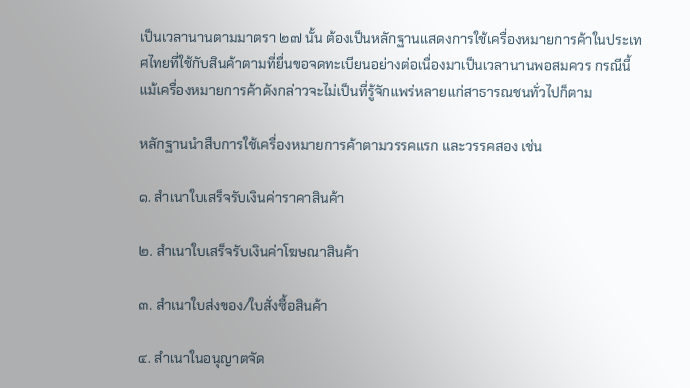เป็นเวลานานตามมาตรา ๒๗ นั้น ต้องเป็นหลักฐานแสดงการใช้เครื่องหมายการค้าในประเทศไทยที่ใช้กับสินค้าตามที่ยื่นขอจดทะเบียนอย่างต่อเนื่องมาเป็นเวลานานพอสมควร กรณีนี้แม้เครื่องหมายการค้าดังกล่าวจะไม่เป็นที่รู้จักแพร่หลายแก่สาธารณชนทั่วไปก็ตาม

หลักฐานนำสืบการใช้เครื่องหมายการค้าตามวรรคแรก และวรรคสอง เช่น

๑. สำเนาใบเสร็จรับเงินค่าราคาสินค้า

๒. สำเนาใบเสร็จรับเงินค่าโฆษณาสินค้า

๓. สำเนาใบส่งของ/ใบสั่งซื้อสินค้า

๔. สำเนาในอนุญาตจัด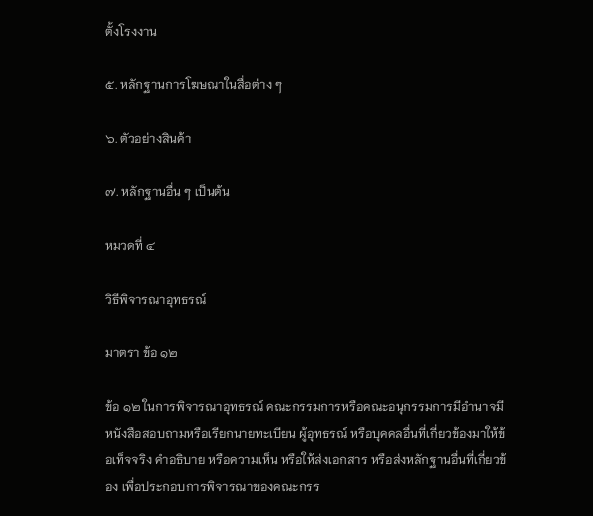ตั้งโรงงาน

๕. หลักฐานการโฆษณาในสื่อต่าง ๆ

๖. ตัวอย่างสินค้า

๗. หลักฐานอื่น ๆ เป็นต้น

หมวดที่ ๔

วิธีพิจารณาอุทธรณ์

มาตรา ข้อ ๑๒

ข้อ ๑๒ ในการพิจารณาอุทธรณ์ คณะกรรมการหรือคณะอนุกรรมการมีอำนาจมีหนังสือสอบถามหรือเรียกนายทะเบียน ผู้อุทธรณ์ หรือบุคคลอื่นที่เกี่ยวข้องมาให้ข้อเท็จจริง คำอธิบาย หรือความเห็น หรือให้ส่งเอกสาร หรือส่งหลักฐานอื่นที่เกี่ยวข้อง เพื่อประกอบการพิจารณาของคณะกรร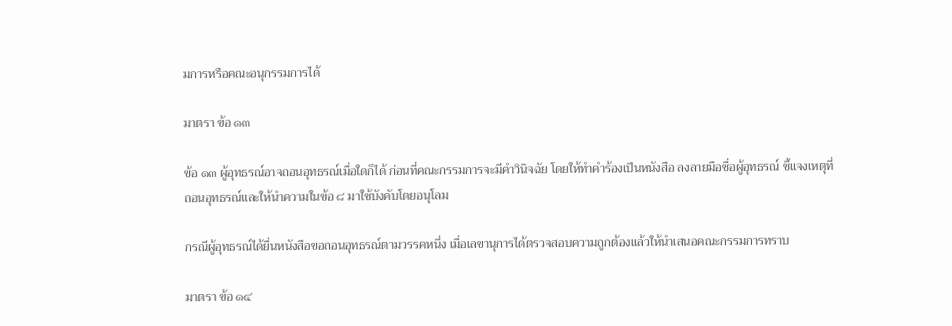มการหรือคณะอนุกรรมการได้

มาตรา ข้อ ๑๓

ข้อ ๑๓ ผู้อุทธรณ์อาจถอนอุทธรณ์เมื่อใดก็ได้ ก่อนที่คณะกรรมการจะมีคำวินิจฉัย โดยให้ทำคำร้องเป็นหนังสือ ลงลายมือชื่อผู้อุทธรณ์ ชี้แจงเหตุที่ถอนอุทธรณ์และให้นำความในข้อ ๘ มาใช้บังคับโดยอนุโลม

กรณีผู้อุทธรณ์ได้ยื่นหนังสือขอถอนอุทธรณ์ตามวรรคหนึ่ง เมื่อเลขานุการได้ตรวจสอบความถูกต้องแล้วให้นำเสนอคณะกรรมการทราบ

มาตรา ข้อ ๑๔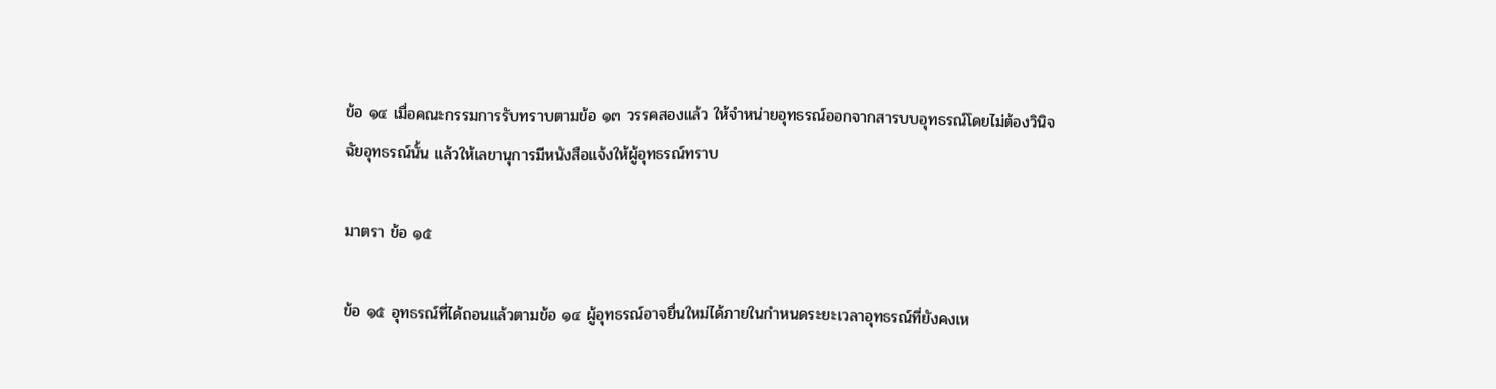ข้อ ๑๔ เมื่อคณะกรรมการรับทราบตามข้อ ๑๓ วรรคสองแล้ว ให้จำหน่ายอุทธรณ์ออกจากสารบบอุทธรณ์โดยไม่ต้องวินิจฉัยอุทธรณ์นั้น แล้วให้เลขานุการมีหนังสือแจ้งให้ผู้อุทธรณ์ทราบ

มาตรา ข้อ ๑๕

ข้อ ๑๕ อุทธรณ์ที่ได้ถอนแล้วตามข้อ ๑๔ ผู้อุทธรณ์อาจยื่นใหม่ได้ภายในกำหนดระยะเวลาอุทธรณ์ที่ยังคงเห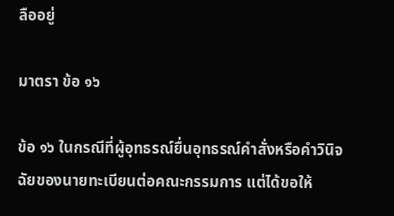ลืออยู่

มาตรา ข้อ ๑๖

ข้อ ๑๖ ในกรณีที่ผู้อุทธรณ์ยื่นอุทธรณ์คำสั่งหรือคำวินิจฉัยของนายทะเบียนต่อคณะกรรมการ แต่ได้ขอให้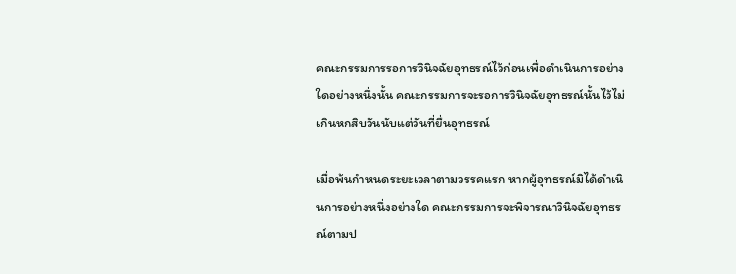คณะกรรมการรอการวินิจฉัยอุทธรณ์ไว้ก่อนเพื่อดำเนินการอย่างใดอย่างหนึ่งนั้น คณะกรรมการจะรอการวินิจฉัยอุทธรณ์นั้นไว้ไม่เกินหกสิบวันนับแต่วันที่ยื่นอุทธรณ์

เมื่อพ้นกำหนดระยะเวลาตามวรรคแรก หากผู้อุทธรณ์มิได้ดำเนินการอย่างหนึ่งอย่างใด คณะกรรมการจะพิจารณาวินิจฉัยอุทธรณ์ตามป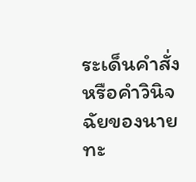ระเด็นคำสั่งหรือคำวินิจฉัยของนายทะ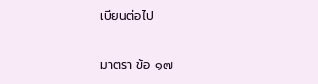เบียนต่อไป

มาตรา ข้อ ๑๗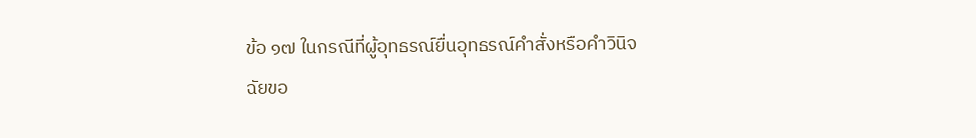ข้อ ๑๗ ในกรณีที่ผู้อุทธรณ์ยื่นอุทธรณ์คำสั่งหรือคำวินิจฉัยขอ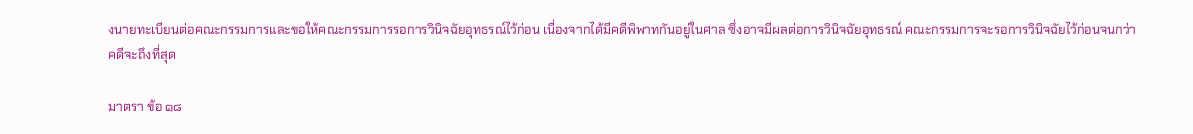งนายทะเบียนต่อคณะกรรมการและขอให้คณะกรรมการรอการวินิจฉัยอุทธรณ์ไว้ก่อน เนื่องจากได้มีคดีพิพาทกันอยู่ในศาล ซึ่งอาจมีผลต่อการวินิจฉัยอุทธรณ์ คณะกรรมการจะรอการวินิจฉัยไว้ก่อนจนกว่าคดีจะถึงที่สุด

มาตรา ข้อ ๑๘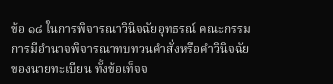ข้อ ๑๘ ในการพิจารณาวินิจฉัยอุทธรณ์ คณะกรรมการมีอำนาจพิจารณาทบทวนคำสั่งหรือคำวินิจฉัยของนายทะเบียน ทั้งข้อเท็จจ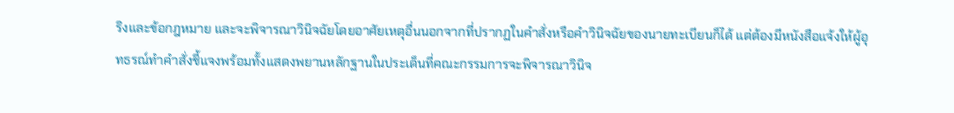ริงและข้อกฎหมาย และจะพิจารณาวินิจฉัยโดยอาศัยเหตุอื่นนอกจากที่ปรากฏในคำสั่งหรือคำวินิจฉัยของนายทะเบียนก็ได้ แต่ต้องมีหนังสือแจ้งให้ผู้อุทธรณ์ทำคำสั่งชี้แจงพร้อมทั้งแสดงพยานหลักฐานในประเด็นที่คณะกรรมการจะพิจารณาวินิจ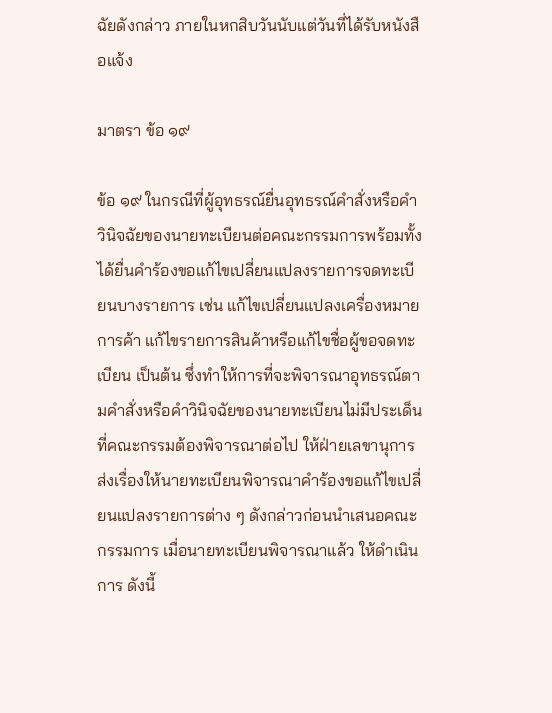ฉัยดังกล่าว ภายในหกสิบวันนับแต่วันที่ได้รับหนังสือแจ้ง

มาตรา ข้อ ๑๙

ข้อ ๑๙ ในกรณีที่ผู้อุทธรณ์ยื่นอุทธรณ์คำสั่งหรือคำวินิจฉัยของนายทะเบียนต่อคณะกรรมการพร้อมทั้งได้ยื่นคำร้องขอแก้ไขเปลี่ยนแปลงรายการจดทะเบียนบางรายการ เช่น แก้ไขเปลี่ยนแปลงเครื่องหมายการค้า แก้ไขรายการสินค้าหรือแก้ไขชื่อผู้ขอจดทะเบียน เป็นต้น ซึ่งทำให้การที่จะพิจารณาอุทธรณ์ตามคำสั่งหรือคำวินิจฉัยของนายทะเบียนไม่มีประเด็นที่คณะกรรมต้องพิจารณาต่อไป ให้ฝ่ายเลขานุการส่งเรื่องให้นายทะเบียนพิจารณาคำร้องขอแก้ไขเปลี่ยนแปลงรายการต่าง ๆ ดังกล่าวก่อนนำเสนอคณะกรรมการ เมื่อนายทะเบียนพิจารณาแล้ว ให้ดำเนินการ ดังนี้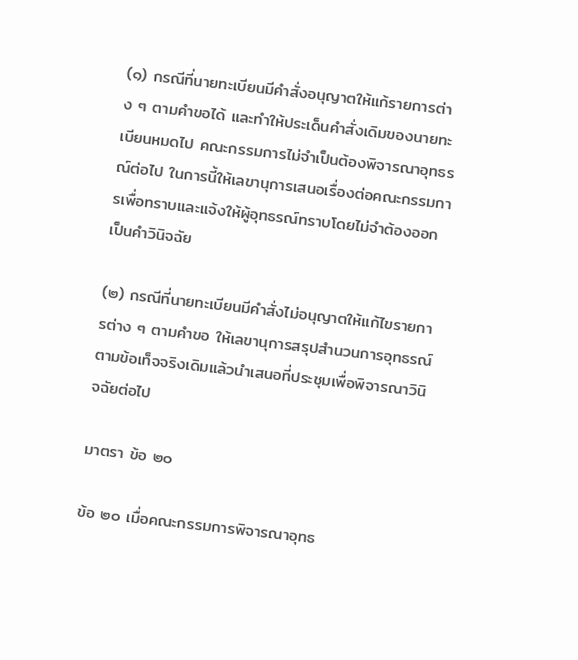(๑) กรณีที่นายทะเบียนมีคำสั่งอนุญาตให้แก้รายการต่าง ๆ ตามคำขอได้ และทำให้ประเด็นคำสั่งเดิมของนายทะเบียนหมดไป คณะกรรมการไม่จำเป็นต้องพิจารณาอุทธรณ์ต่อไป ในการนี้ให้เลขานุการเสนอเรื่องต่อคณะกรรมการเพื่อทราบและแจ้งให้ผู้อุทธรณ์ทราบโดยไม่จำต้องออกเป็นคำวินิจฉัย

(๒) กรณีที่นายทะเบียนมีคำสั่งไม่อนุญาตให้แก้ไขรายการต่าง ๆ ตามคำขอ ให้เลขานุการสรุปสำนวนการอุทธรณ์ตามข้อเท็จจริงเดิมแล้วนำเสนอที่ประชุมเพื่อพิจารณาวินิจฉัยต่อไป

มาตรา ข้อ ๒๐

ข้อ ๒๐ เมื่อคณะกรรมการพิจารณาอุทธ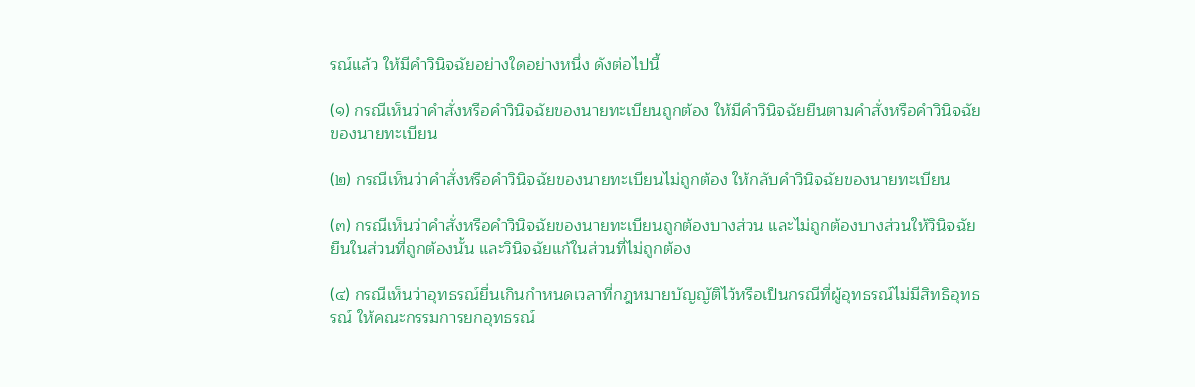รณ์แล้ว ให้มีคำวินิจฉัยอย่างใดอย่างหนึ่ง ดังต่อไปนี้

(๑) กรณีเห็นว่าคำสั่งหรือคำวินิจฉัยของนายทะเบียนถูกต้อง ให้มีคำวินิจฉัยยืนตามคำสั่งหรือคำวินิจฉัยของนายทะเบียน

(๒) กรณีเห็นว่าคำสั่งหรือคำวินิจฉัยของนายทะเบียนไม่ถูกต้อง ให้กลับคำวินิจฉัยของนายทะเบียน

(๓) กรณีเห็นว่าคำสั่งหรือคำวินิจฉัยของนายทะเบียนถูกต้องบางส่วน และไม่ถูกต้องบางส่วนให้วินิจฉัยยืนในส่วนที่ถูกต้องนั้น และวินิจฉัยแก้ในส่วนที่ไม่ถูกต้อง

(๔) กรณีเห็นว่าอุทธรณ์ยื่นเกินกำหนดเวลาที่กฎหมายบัญญัติไว้หรือเป็นกรณีที่ผู้อุทธรณ์ไม่มีสิทธิอุทธรณ์ ให้คณะกรรมการยกอุทธรณ์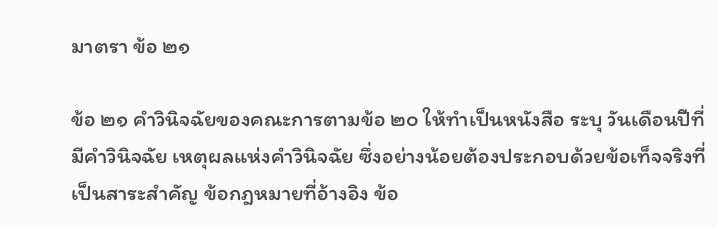มาตรา ข้อ ๒๑

ข้อ ๒๑ คำวินิจฉัยของคณะการตามข้อ ๒๐ ให้ทำเป็นหนังสือ ระบุ วันเดือนปีที่มีคำวินิจฉัย เหตุผลแห่งคำวินิจฉัย ซึ่งอย่างน้อยต้องประกอบด้วยข้อเท็จจริงที่เป็นสาระสำคัญ ข้อกฎหมายที่อ้างอิง ข้อ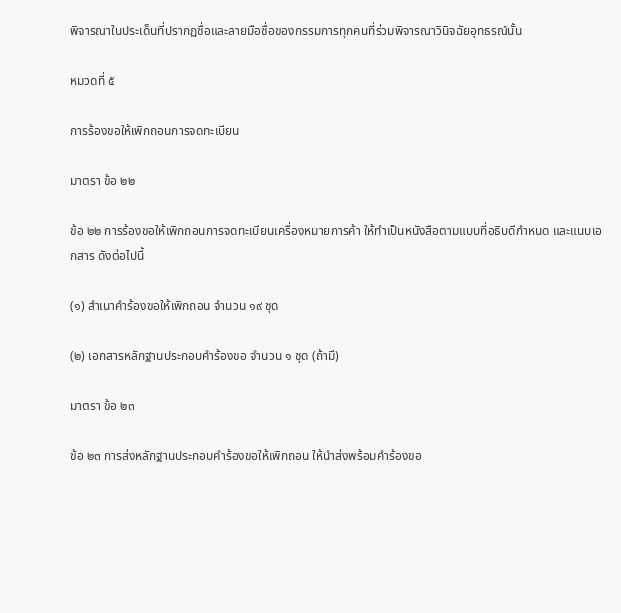พิจารณาในประเด็นที่ปรากฏชื่อและลายมือชื่อของกรรมการทุกคนที่ร่วมพิจารณาวินิจฉัยอุทธรณ์นั้น

หมวดที่ ๕

การร้องขอให้เพิกถอนการจดทะเบียน

มาตรา ข้อ ๒๒

ข้อ ๒๒ การร้องขอให้เพิกถอนการจดทะเบียนเครื่องหมายการค้า ให้ทำเป็นหนังสือตามแบบที่อธิบดีกำหนด และแนบเอกสาร ดังต่อไปนี้

(๑) สำเนาคำร้องขอให้เพิกถอน จำนวน ๑๙ ชุด

(๒) เอกสารหลักฐานประกอบคำร้องขอ จำนวน ๑ ชุด (ถ้ามี)

มาตรา ข้อ ๒๓

ข้อ ๒๓ การส่งหลักฐานประกอบคำร้องขอให้เพิกถอน ให้นำส่งพร้อมคำร้องขอ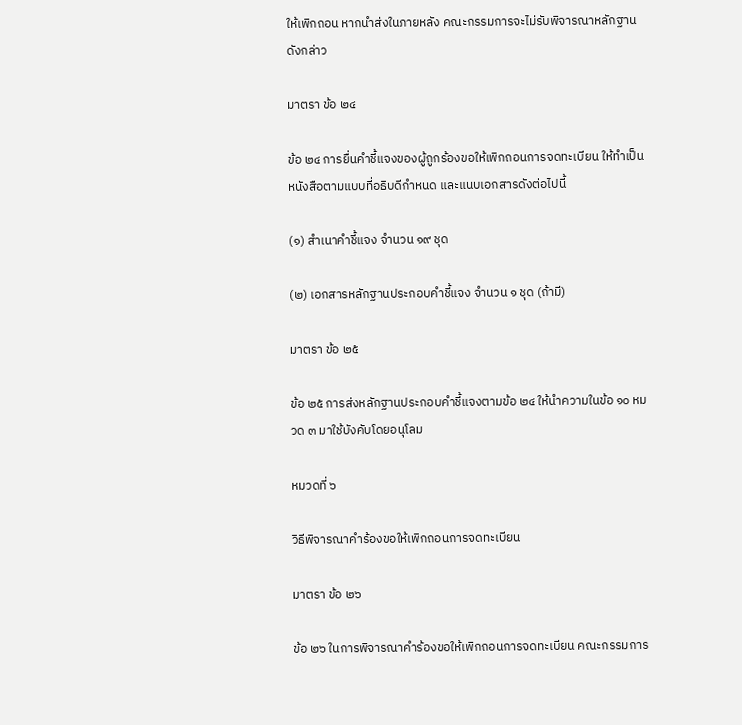ให้เพิกถอน หากนำส่งในภายหลัง คณะกรรมการจะไม่รับพิจารณาหลักฐานดังกล่าว

มาตรา ข้อ ๒๔

ข้อ ๒๔ การยื่นคำชี้แจงของผู้ถูกร้องขอให้เพิกถอนการจดทะเบียน ให้ทำเป็นหนังสือตามแบบที่อธิบดีกำหนด และแนบเอกสารดังต่อไปนี้

(๑) สำเนาคำชี้แจง จำนวน ๑๙ ชุด

(๒) เอกสารหลักฐานประกอบคำชี้แจง จำนวน ๑ ชุด (ถ้ามี)

มาตรา ข้อ ๒๕

ข้อ ๒๕ การส่งหลักฐานประกอบคำชี้แจงตามข้อ ๒๔ ให้นำความในข้อ ๑๐ หมวด ๓ มาใช้บังคับโดยอนุโลม

หมวดที่ ๖

วิธีพิจารณาคำร้องขอให้เพิกถอนการจดทะเบียน

มาตรา ข้อ ๒๖

ข้อ ๒๖ ในการพิจารณาคำร้องขอให้เพิกถอนการจดทะเบียน คณะกรรมการ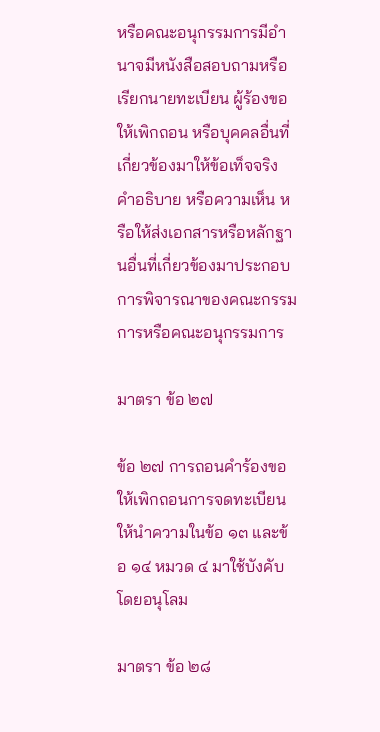หรือคณะอนุกรรมการมีอำนาจมีหนังสือสอบถามหรือเรียกนายทะเบียน ผู้ร้องขอให้เพิกถอน หรือบุคคลอื่นที่เกี่ยวข้องมาให้ข้อเท็จจริง คำอธิบาย หรือความเห็น หรือให้ส่งเอกสารหรือหลักฐานอื่นที่เกี่ยวข้องมาประกอบการพิจารณาของคณะกรรมการหรือคณะอนุกรรมการ

มาตรา ข้อ ๒๗

ข้อ ๒๗ การถอนคำร้องขอให้เพิกถอนการจดทะเบียน ให้นำความในข้อ ๑๓ และข้อ ๑๔ หมวด ๔ มาใช้บังคับโดยอนุโลม

มาตรา ข้อ ๒๘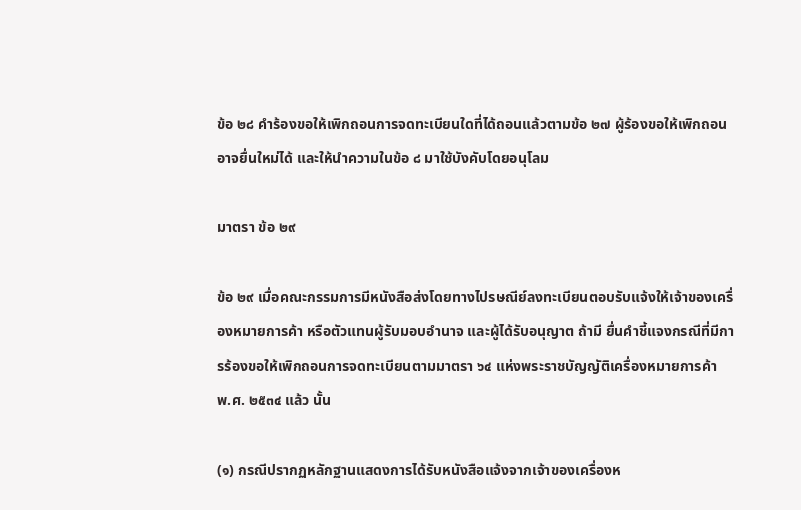ข้อ ๒๘ คำร้องขอให้เพิกถอนการจดทะเบียนใดที่ได้ถอนแล้วตามข้อ ๒๗ ผู้ร้องขอให้เพิกถอนอาจยื่นใหม่ได้ และให้นำความในข้อ ๘ มาใช้บังคับโดยอนุโลม

มาตรา ข้อ ๒๙

ข้อ ๒๙ เมื่อคณะกรรมการมีหนังสือส่งโดยทางไปรษณีย์ลงทะเบียนตอบรับแจ้งให้เจ้าของเครื่องหมายการค้า หรือตัวแทนผู้รับมอบอำนาจ และผู้ได้รับอนุญาต ถ้ามี ยื่นคำชี้แจงกรณีที่มีการร้องขอให้เพิกถอนการจดทะเบียนตามมาตรา ๖๔ แห่งพระราชบัญญัติเครื่องหมายการค้า พ.ศ. ๒๕๓๔ แล้ว นั้น

(๑) กรณีปรากฏหลักฐานแสดงการได้รับหนังสือแจ้งจากเจ้าของเครื่องห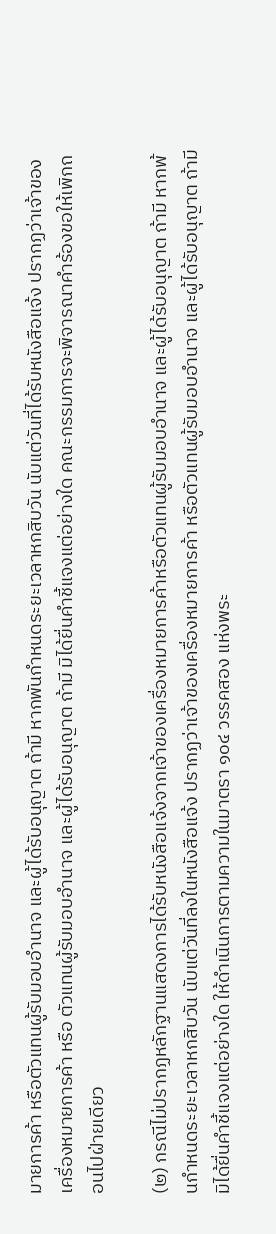มายการค้า หรือตัวแทนผู้รับมอบอำนาจ และผู้ได้รับอนุญาต ถ้ามี หากพันกำหนดระยะเวลาหกสิบวัน นับแต่วันที่ได้รับหนังสือแจ้ง ปรากฏว่าเจ้าของเครื่องหมายการค้า หรือ ตัวแทนผู้รับมอบอำนาจ และผู้ได้รับอนุญาต ถ้ามี มิได้ยื่นคำชี้แจงแต่อย่างใด คณะกรรมการจะพิจารณาคำร้องขอให้เพิกถอนไปฝ่ายเดียว

(๒) กรณีไม่ปรากฏหลักฐานแสดงการได้รับหนังสือแจ้งจากเจ้าของเครื่องหมายการค้าหรือตัวแทนผู้รับมอบอำนาจ และผู้ได้รับอนุญาต ถ้ามี หากพ้นกำหนดระยะเวลาหกสิบวัน นับแต่วันที่ลงในหนังสือแจ้ง ปรากฏว่าเจ้าของเครื่องหมายการค้า หรือตัวแทนผู้รับมอบอำนาจ และผู้ได้รับอนุญาต ถ้ามี มิได้ยื่นคำชี้แจงแต่อย่างใด ให้ดำเนินการตามความในมาตรา ๑๐๔ วรรคสอง แห่งพระ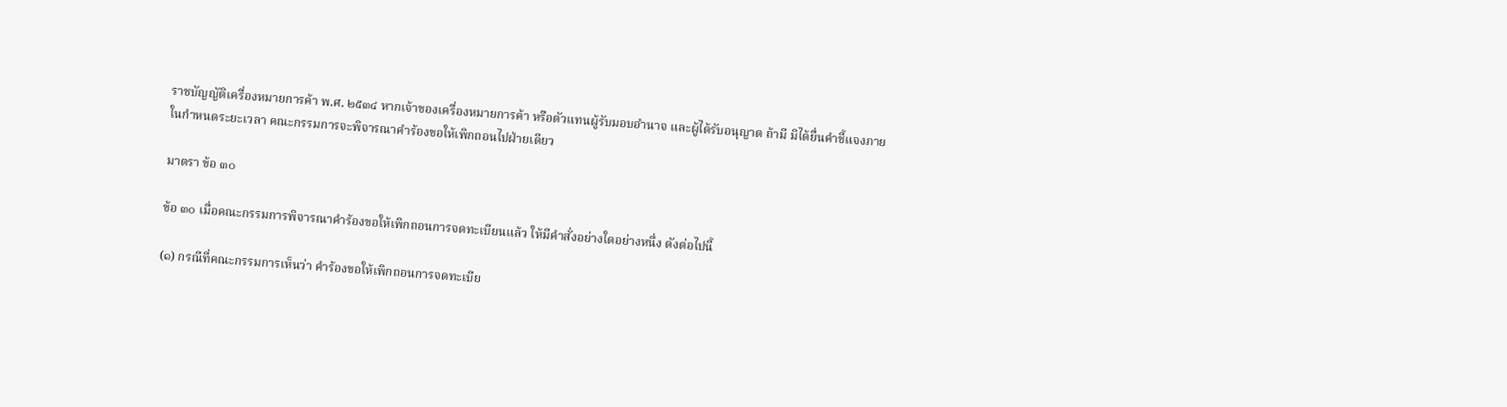ราชบัญญัติเครื่องหมายการค้า พ.ศ. ๒๕๓๔ หากเจ้าของเครื่องหมายการค้า หรือตัวแทนผู้รับมอบอำนาจ และผู้ได้รับอนุญาต ถ้ามี มิได้ยื่นคำชี้แจงภายในกำหนดระยะเวลา คณะกรรมการจะพิจารณาคำร้องขอให้เพิกถอนไปฝ่ายเดียว

มาตรา ข้อ ๓๐

ข้อ ๓๐ เมื่อคณะกรรมการพิจารณาคำร้องขอให้เพิกถอนการจดทะเบียนแล้ว ให้มีคำสั่งอย่างใดอย่างหนึ่ง ดังต่อไปนี้

(๑) กรณีที่คณะกรรมการเห็นว่า คำร้องขอให้เพิกถอนการจดทะเบีย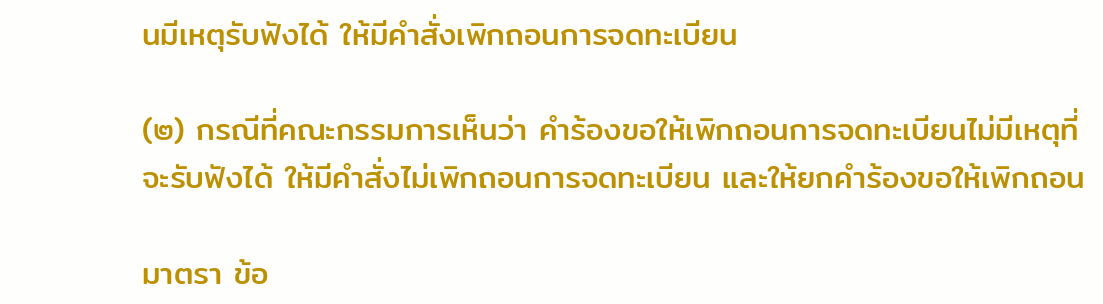นมีเหตุรับฟังได้ ให้มีคำสั่งเพิกถอนการจดทะเบียน

(๒) กรณีที่คณะกรรมการเห็นว่า คำร้องขอให้เพิกถอนการจดทะเบียนไม่มีเหตุที่จะรับฟังได้ ให้มีคำสั่งไม่เพิกถอนการจดทะเบียน และให้ยกคำร้องขอให้เพิกถอน

มาตรา ข้อ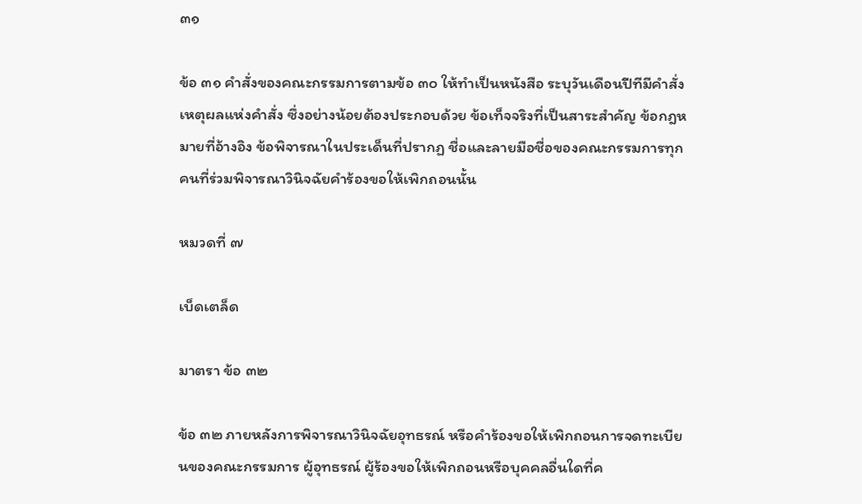๓๑

ข้อ ๓๑ คำสั่งของคณะกรรมการตามข้อ ๓๐ ให้ทำเป็นหนังสือ ระบุวันเดือนปีทีมีคำสั่ง เหตุผลแห่งคำสั่ง ซึ่งอย่างน้อยต้องประกอบด้วย ข้อเท็จจริงที่เป็นสาระสำคัญ ข้อกฎหมายที่อ้างอิง ข้อพิจารณาในประเด็นที่ปรากฏ ชื่อและลายมือชื่อของคณะกรรมการทุกคนที่ร่วมพิจารณาวินิจฉัยคำร้องขอให้เพิกถอนนั้น

หมวดที่ ๗

เบ็ดเตล็ด

มาตรา ข้อ ๓๒

ข้อ ๓๒ ภายหลังการพิจารณาวินิจฉัยอุทธรณ์ หรือคำร้องขอให้เพิกถอนการจดทะเบียนของคณะกรรมการ ผู้อุทธรณ์ ผู้ร้องขอให้เพิกถอนหรือบุคคลอื่นใดที่ค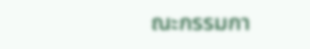ณะกรรมกา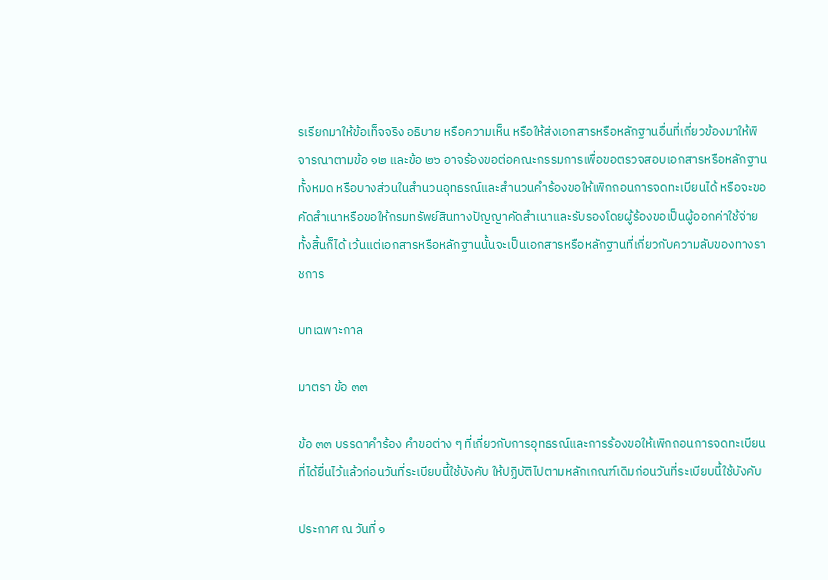รเรียกมาให้ข้อเท็จจริง อธิบาย หรือความเห็น หรือให้ส่งเอกสารหรือหลักฐานอื่นที่เกี่ยวข้องมาให้พิจารณาตามข้อ ๑๒ และข้อ ๒๖ อาจร้องขอต่อคณะกรรมการเพื่อขอตรวจสอบเอกสารหรือหลักฐานทั้งหมด หรือบางส่วนในสำนวนอุทธรณ์และสำนวนคำร้องขอให้เพิกถอนการจดทะเบียนได้ หรือจะขอคัดสำเนาหรือขอให้กรมทรัพย์สินทางปัญญาคัดสำเนาและรับรองโดยผู้ร้องขอเป็นผู้ออกค่าใช้จ่ายทั้งสิ้นก็ได้ เว้นแต่เอกสารหรือหลักฐานนั้นจะเป็นเอกสารหรือหลักฐานที่เกี่ยวกับความลับของทางราชการ

บทเฉพาะกาล

มาตรา ข้อ ๓๓

ข้อ ๓๓ บรรดาคำร้อง คำขอต่าง ๆ ที่เกี่ยวกับการอุทธรณ์และการร้องขอให้เพิกถอนการจดทะเบียนที่ได้ยื่นไว้แล้วก่อนวันที่ระเบียบนี้ใช้บังคับ ให้ปฏิบัติไปตามหลักเกณฑ์เดิมก่อนวันที่ระเบียบนี้ใช้บังคับ

ประกาศ ณ วันที่ ๑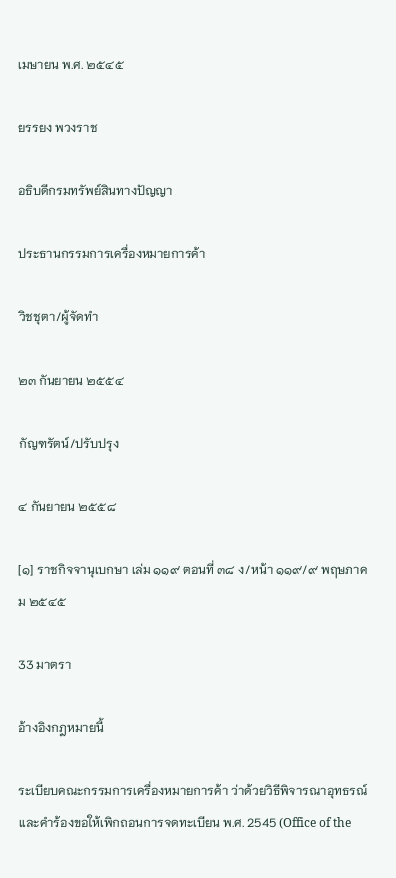เมษายน พ.ศ. ๒๕๔๕

ยรรยง พวงราช

อธิบดีกรมทรัพย์สินทางปัญญา

ประธานกรรมการเครื่องหมายการค้า

วิชชุตา/ผู้จัดทำ

๒๓ กันยายน ๒๕๕๔

กัญฑรัตน์/ปรับปรุง

๔ กันยายน ๒๕๕๘

[๑] ราชกิจจานุเบกษา เล่ม ๑๑๙ ตอนที่ ๓๘ ง/หน้า ๑๑๙/๙ พฤษภาคม ๒๕๔๕

33 มาตรา

อ้างอิงกฎหมายนี้

ระเบียบคณะกรรมการเครื่องหมายการค้า ว่าด้วยวิธีพิจารณาอุทธรณ์และคำร้องขอให้เพิกถอนการจดทะเบียน พ.ศ. 2545 (Office of the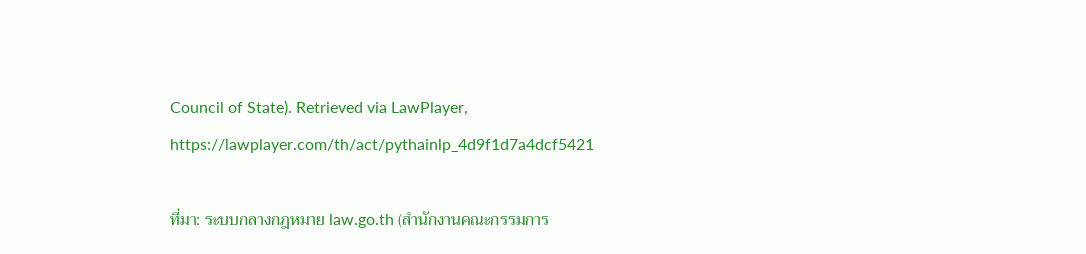Council of State). Retrieved via LawPlayer, https://lawplayer.com/th/act/pythainlp_4d9f1d7a4dcf5421

ที่มา: ระบบกลางกฎหมาย law.go.th (สำนักงานคณะกรรมการ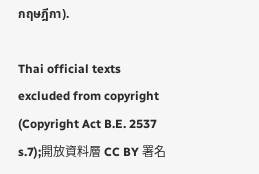กฤษฎีกา).

Thai official texts excluded from copyright (Copyright Act B.E. 2537 s.7);開放資料層 CC BY 署名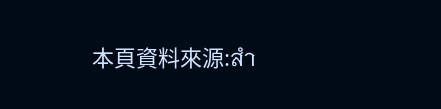本頁資料來源:สำ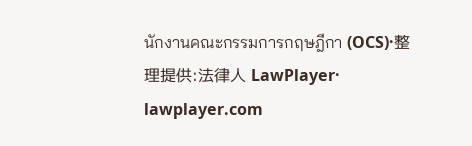นักงานคณะกรรมการกฤษฎีกา (OCS)·整理提供:法律人 LawPlayer· lawplayer.com